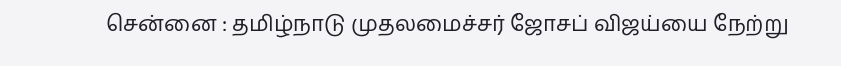சென்னை : தமிழ்நாடு முதலமைச்சர் ஜோசப் விஜய்யை நேற்று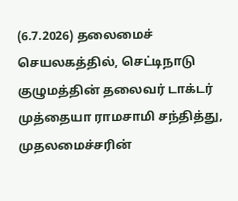(6.7.2026) தலைமைச் செயலகத்தில், செட்டிநாடு குழுமத்தின் தலைவர் டாக்டர் முத்தையா ராமசாமி சந்தித்து, முதலமைச்சரின்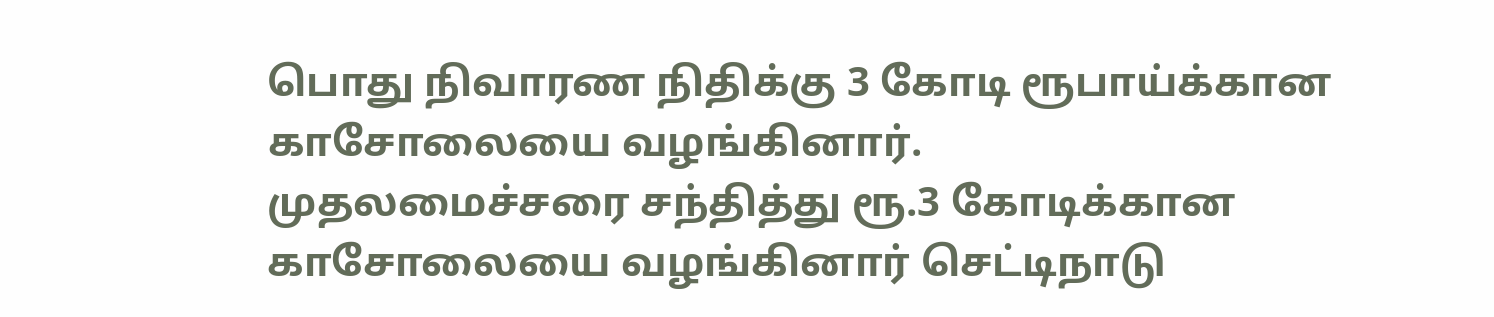பொது நிவாரண நிதிக்கு 3 கோடி ரூபாய்க்கான காசோலையை வழங்கினார்.
முதலமைச்சரை சந்தித்து ரூ.3 கோடிக்கான காசோலையை வழங்கினார் செட்டிநாடு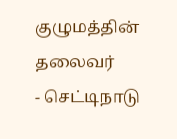குழுமத்தின் தலைவர்
- செட்டிநாடு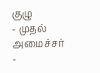குழு
- முதல் அமைச்சர்
-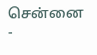சென்னை
-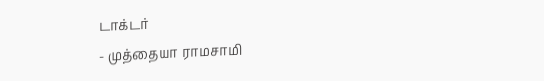டாக்டர்
- முத்தையா ராமசாமி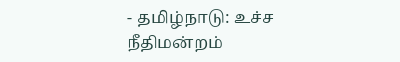- தமிழ்நாடு: உச்ச நீதிமன்றம்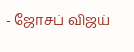- ஜோசப் விஜய்